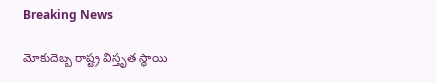Breaking News

మోకుదెబ్బ రాష్ట్ర విస్తృత స్థాయి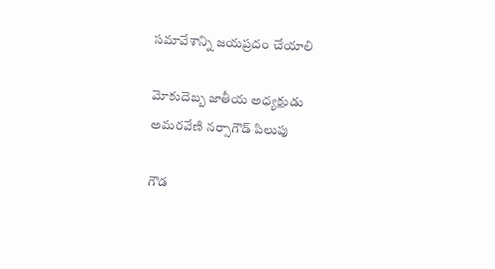సమావేశాన్ని జయప్రదం చేయాలి

మోకుదెబ్బ జాతీయ అధ్యక్షుడు అమరవేణి నర్సాగౌడ్ పిలుపు

గౌడ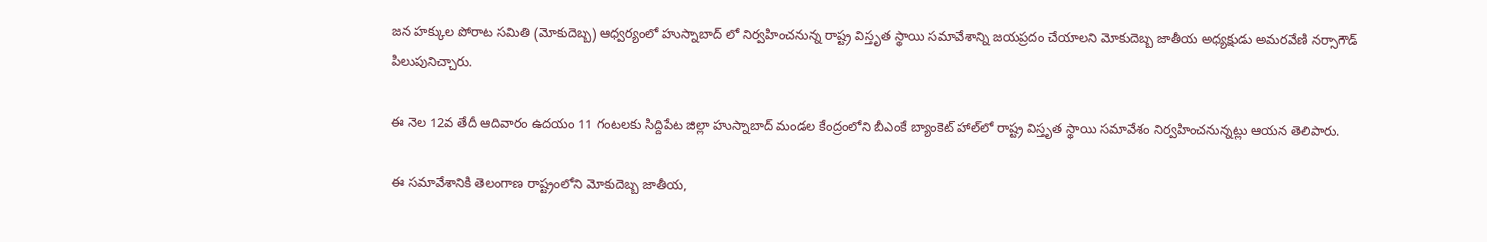జన హక్కుల పోరాట సమితి (మోకుదెబ్బ) ఆధ్వర్యంలో హుస్నాబాద్ లో నిర్వహించనున్న రాష్ట్ర విస్తృత స్థాయి సమావేశాన్ని జయప్రదం చేయాలని మోకుదెబ్బ జాతీయ అధ్యక్షుడు అమరవేణి నర్సాగౌడ్ పిలుపునిచ్చారు.

ఈ నెల 12వ తేదీ ఆదివారం ఉదయం 11 గంటలకు సిద్దిపేట జిల్లా హుస్నాబాద్ మండల కేంద్రంలోని బీఎంకే బ్యాంకెట్ హాల్‌లో రాష్ట్ర విస్తృత స్థాయి సమావేశం నిర్వహించనున్నట్లు ఆయన తెలిపారు.

ఈ సమావేశానికి తెలంగాణ రాష్ట్రంలోని మోకుదెబ్బ జాతీయ,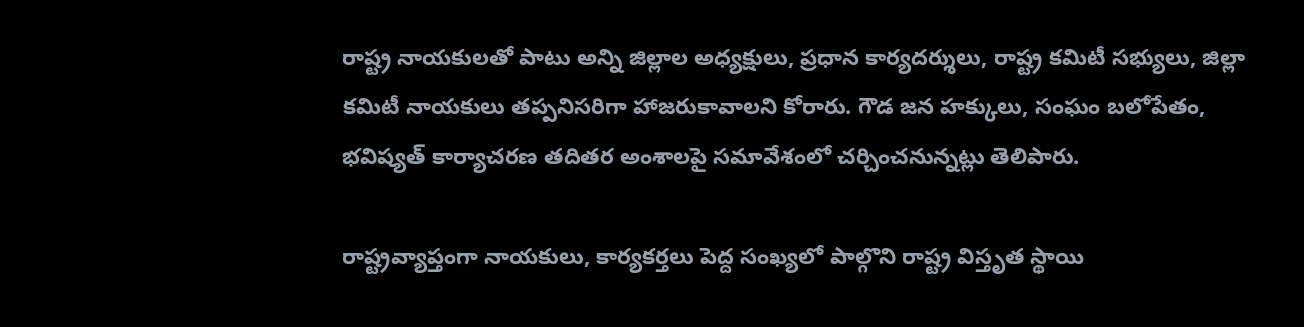రాష్ట్ర నాయకులతో పాటు అన్ని జిల్లాల అధ్యక్షులు, ప్రధాన కార్యదర్శులు, రాష్ట్ర కమిటీ సభ్యులు, జిల్లా కమిటీ నాయకులు తప్పనిసరిగా హాజరుకావాలని కోరారు. గౌడ జన హక్కులు, సంఘం బలోపేతం, భవిష్యత్ కార్యాచరణ తదితర అంశాలపై సమావేశంలో చర్చించనున్నట్లు తెలిపారు.

రాష్ట్రవ్యాప్తంగా నాయకులు, కార్యకర్తలు పెద్ద సంఖ్యలో పాల్గొని రాష్ట్ర విస్తృత స్థాయి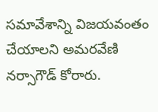సమావేశాన్ని విజయవంతం చేయాలని అమరవేణి నర్సాగౌడ్ కోరారు.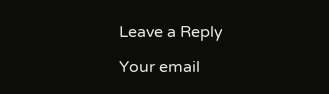Leave a Reply

Your email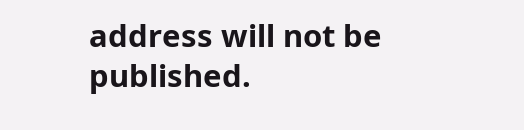address will not be published.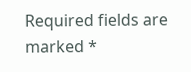Required fields are marked *